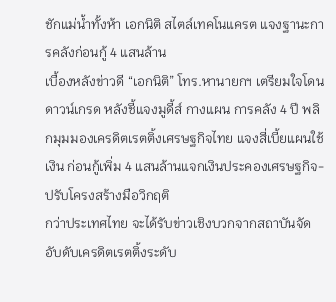ชักแม่น้ำทั้งห้า เอกนิติ สไตล์เทคโนแครต แจงฐานะการคลังก่อนกู้ 4 แสนล้าน
เบื้องหลังข่าวดี “เอกนิติ” โทร.หานายกฯ เตรียมใจโดนดาวน์เกรด หลังชี้แจงมูดี้ส์ กางแผน การคลัง 4 ปี พลิกมุมมองเครดิตเรตติ้งเศรษฐกิจไทย แจงสี่เบี้ยแผนใช้เงิน ก่อนกู้เพิ่ม 4 แสนล้านแจกเงินประคองเศรษฐกิจ-ปรับโครงสร้างมือวิกฤติ
กว่าประเทศไทย จะได้รับข่าวเชิงบวกจากสถาบันจัดอับดับเครดิตเรตติ้งระดับ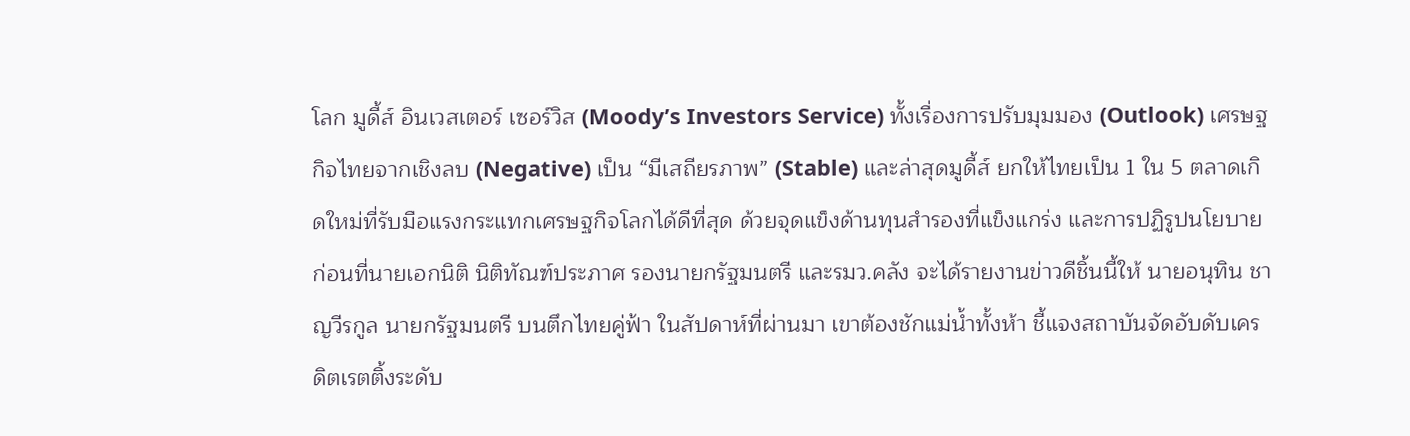โลก มูดี้ส์ อินเวสเตอร์ เซอร์วิส (Moody’s Investors Service) ทั้งเรื่องการปรับมุมมอง (Outlook) เศรษฐกิจไทยจากเชิงลบ (Negative) เป็น “มีเสถียรภาพ” (Stable) และล่าสุดมูดี้ส์ ยกให้ไทยเป็น 1 ใน 5 ตลาดเกิดใหม่ที่รับมือแรงกระแทกเศรษฐกิจโลกได้ดีที่สุด ด้วยจุดแข็งด้านทุนสำรองที่แข็งแกร่ง และการปฏิรูปนโยบาย
ก่อนที่นายเอกนิติ นิติทัณฑ์ประภาศ รองนายกรัฐมนตรี และรมว.คลัง จะได้รายงานข่าวดีชิ้นนี้ให้ นายอนุทิน ชาญวีรกูล นายกรัฐมนตรี บนตึกไทยคู่ฟ้า ในสัปดาห์ที่ผ่านมา เขาต้องชักแม่น้ำทั้งห้า ชี้แจงสถาบันจัดอับดับเครดิตเรตติ้งระดับ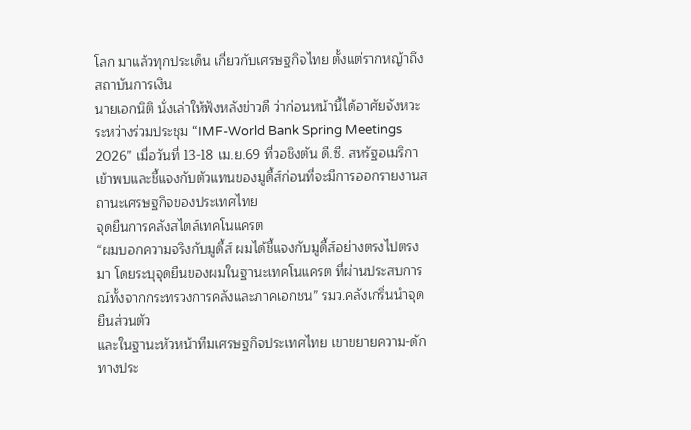โลก มาแล้วทุกประเด็น เกี่ยวกับเศรษฐกิจไทย ตั้งแต่รากหญ้าถึงสถาบันการเงิน
นายเอกนิติ นั่งเล่าให้ฟังหลังข่าวดี ว่าก่อนหน้านี้ได้อาศัยจังหวะระหว่างร่วมประชุม “IMF-World Bank Spring Meetings 2026” เมื่อวันที่ 13-18 เม.ย.69 ที่วอชิงตัน ดี.ซี. สหรัฐอเมริกา เข้าพบและชี้แจงกับตัวแทนของมูดี้ส์ก่อนที่จะมีการออกรายงานสถานะเศรษฐกิจของประเทศไทย
จุดยืนการคลังสไตล์เทคโนแครต
“ผมบอกความจริงกับมูดี้ส์ ผมได้ชี้แจงกับมูดี้ส์อย่างตรงไปตรงมา โดยระบุจุดยืนของผมในฐานะเทคโนแครต ที่ผ่านประสบการณ์ทั้งจากกระทรวงการคลังและภาคเอกชน” รมว.คลังเกริ่นนำจุดยืนส่วนตัว
และในฐานะหัวหน้าทีมเศรษฐกิจประเทศไทย เขาขยายความ-ดักทางประ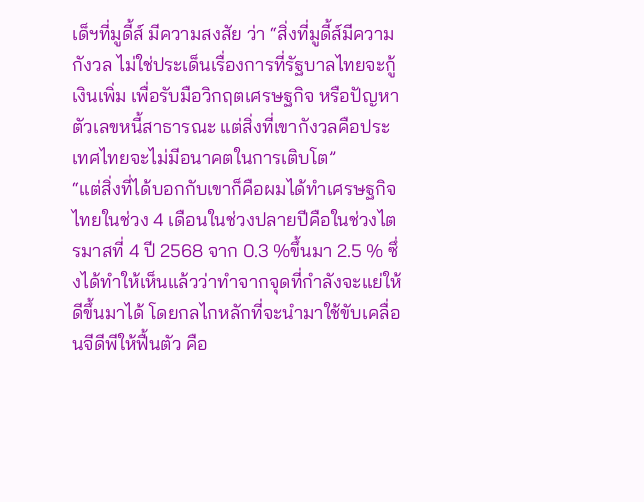เด็ฯที่มูดี้ส์ มีความสงสัย ว่า “สิ่งที่มูดี้ส์มีความกังวล ไม่ใช่ประเด็นเรื่องการที่รัฐบาลไทยจะกู้เงินเพิ่ม เพื่อรับมือวิกฤตเศรษฐกิจ หรือปัญหาตัวเลขหนี้สาธารณะ แต่สิ่งที่เขากังวลคือประเทศไทยจะไม่มีอนาคตในการเติบโต”
“แต่สิ่งที่ได้บอกกับเขาก็คือผมได้ทำเศรษฐกิจไทยในช่วง 4 เดือนในช่วงปลายปีคือในช่วงไตรมาสที่ 4 ปี 2568 จาก 0.3 %ขึ้นมา 2.5 % ซึ่งได้ทำให้เห็นแล้วว่าทำจากจุดที่กำลังจะแย่ให้ดีขึ้นมาได้ โดยกลไกหลักที่จะนำมาใช้ขับเคลื่อนจีดีพีให้ฟื้นตัว คือ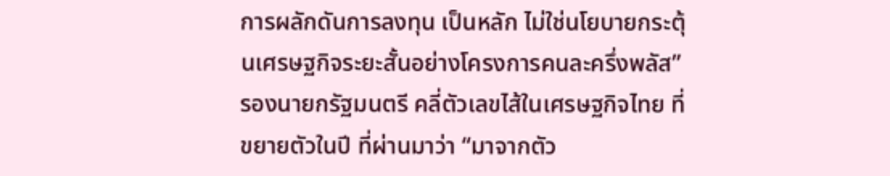การผลักดันการลงทุน เป็นหลัก ไม่ใช่นโยบายกระตุ้นเศรษฐกิจระยะสั้นอย่างโครงการคนละครึ่งพลัส”
รองนายกรัฐมนตรี คลี่ตัวเลขไส้ในเศรษฐกิจไทย ที่ขยายตัวในปี ที่ผ่านมาว่า “มาจากตัว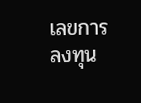เลขการลงทุน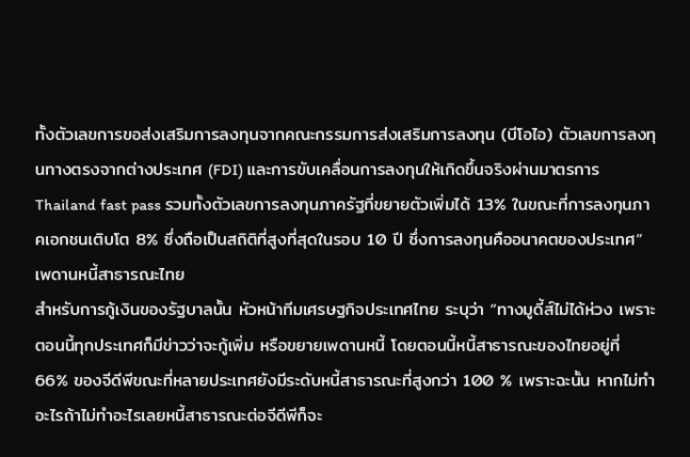ทั้งตัวเลขการขอส่งเสริมการลงทุนจากคณะกรรมการส่งเสริมการลงทุน (บีโอไอ) ตัวเลขการลงทุนทางตรงจากต่างประเทศ (FDI) และการขับเคลื่อนการลงทุนให้เกิดขึ้นจริงผ่านมาตรการ Thailand fast pass รวมทั้งตัวเลขการลงทุนภาครัฐที่ขยายตัวเพิ่มได้ 13% ในขณะที่การลงทุนภาคเอกชนเติบโต 8% ซึ่งถือเป็นสถิติที่สูงที่สุดในรอบ 10 ปี ซึ่งการลงทุนคืออนาคตของประเทศ”
เพดานหนี้สาธารณะไทย
สำหรับการกู้เงินของรัฐบาลนั้น หัวหน้าทีมเศรษฐกิจประเทศไทย ระบุว่า “ทางมูดี้ส์ไม่ได้ห่วง เพราะตอนนี้ทุกประเทศก็มีข่าวว่าจะกู้เพิ่ม หรือขยายเพดานหนี้ โดยตอนนี้หนี้สาธารณะของไทยอยู่ที่ 66% ของจีดีพีขณะที่หลายประเทศยังมีระดับหนี้สาธารณะที่สูงกว่า 100 % เพราะฉะนั้น หากไม่ทำอะไรถ้าไม่ทำอะไรเลยหนี้สาธารณะต่อจีดีพีก็จะ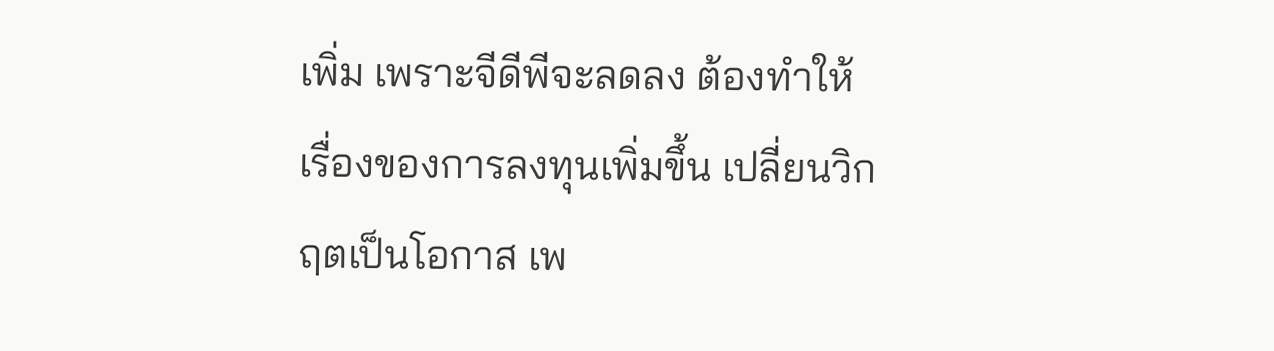เพิ่ม เพราะจีดีพีจะลดลง ต้องทำให้เรื่องของการลงทุนเพิ่มขึ้น เปลี่ยนวิกฤตเป็นโอกาส เพ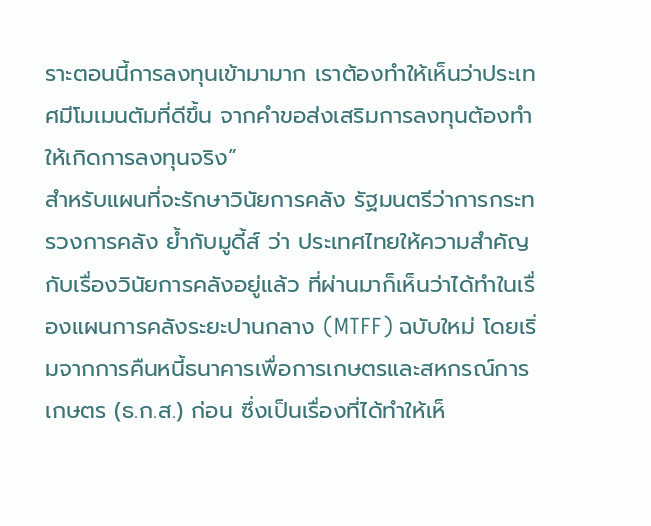ราะตอนนี้การลงทุนเข้ามามาก เราต้องทำให้เห็นว่าประเทศมีโมเมนตัมที่ดีขึ้น จากคำขอส่งเสริมการลงทุนต้องทำให้เกิดการลงทุนจริง”
สำหรับแผนที่จะรักษาวินัยการคลัง รัฐมนตรีว่าการกระทรวงการคลัง ย้ำกับมูดี้ส์ ว่า ประเทศไทยให้ความสำคัญกับเรื่องวินัยการคลังอยู่แล้ว ที่ผ่านมาก็เห็นว่าได้ทำในเรื่องแผนการคลังระยะปานกลาง (MTFF) ฉบับใหม่ โดยเริ่มจากการคืนหนี้ธนาคารเพื่อการเกษตรและสหกรณ์การเกษตร (ธ.ก.ส.) ก่อน ซึ่งเป็นเรื่องที่ได้ทำให้เห็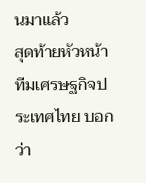นมาแล้ว
สุดท้ายหัวหน้าทีมเศรษฐกิจประเทศไทย บอกว่า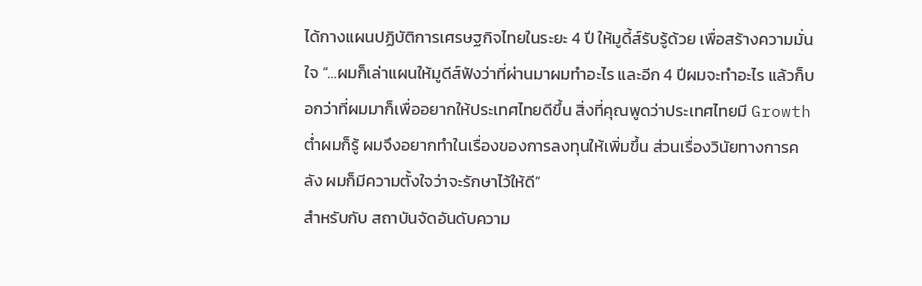ได้กางแผนปฏิบัติการเศรษฐกิจไทยในระยะ 4 ปี ให้มูดี้ส์รับรู้ด้วย เพื่อสร้างความมั่นใจ “…ผมก็เล่าแผนให้มูดีส์ฟังว่าที่ผ่านมาผมทำอะไร และอีก 4 ปีผมจะทำอะไร แล้วก็บอกว่าที่ผมมาก็เพื่ออยากให้ประเทศไทยดีขึ้น สิ่งที่คุณพูดว่าประเทศไทยมี Growth ต่ำผมก็รู้ ผมจึงอยากทำในเรื่องของการลงทุนให้เพิ่มขึ้น ส่วนเรื่องวินัยทางการคลัง ผมก็มีความตั้งใจว่าจะรักษาไว้ให้ดี”
สำหรับกับ สถาบันจัดอันดับความ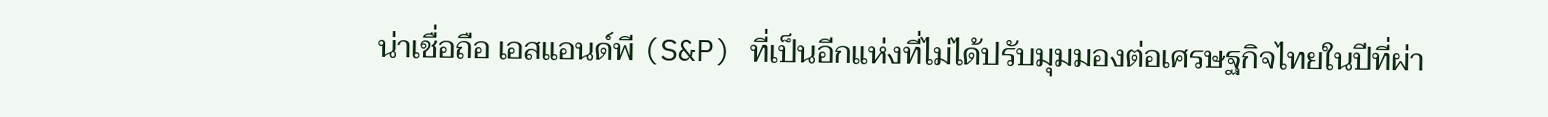น่าเชื่อถือ เอสแอนด์พี (S&P) ที่เป็นอีกแห่งที่ไม่ได้ปรับมุมมองต่อเศรษฐกิจไทยในปีที่ผ่า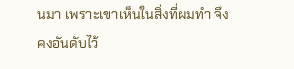นมา เพราะเขาเห็นในสิ่งที่ผมทำ จึงคงอันดับไว้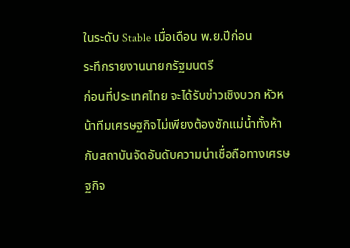ในระดับ Stable เมื่อเดือน พ.ย.ปีก่อน
ระทึกรายงานนายกรัฐมนตรี
ก่อนที่ประเทศไทย จะได้รับข่าวเชิงบวก หัวหน้าทีมเศรษฐกิจไม่เพียงต้องชักแม่น้ำทั้งห้า กับสถาบันจัดอันดับความน่าเชื่อถือทางเศรษฐกิจ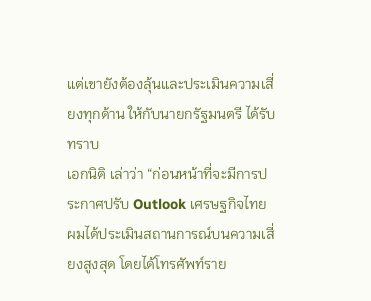แต่เขายังต้องลุ้นและประเมินความเสี่ยงทุกด้าน ให้กับนายกรัฐมนตรี ได้รับทราบ
เอกนิติ เล่าว่า “ก่อนหน้าที่จะมีการประกาศปรับ Outlook เศรษฐกิจไทย ผมได้ประเมินสถานการณ์บนความเสี่ยงสูงสุด โดยได้โทรศัพท์ราย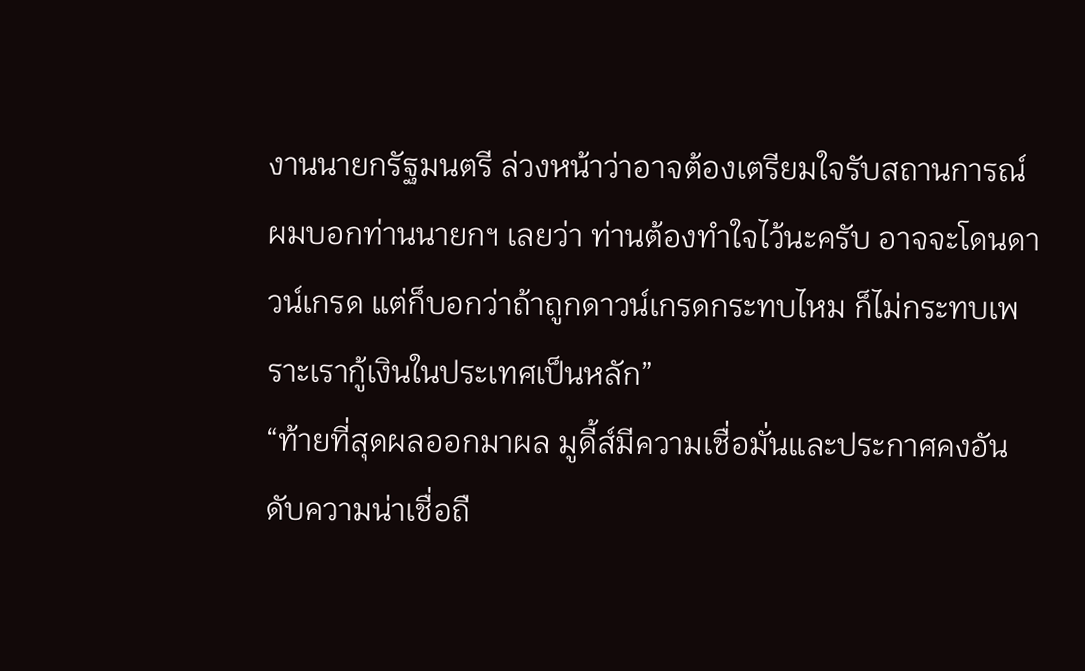งานนายกรัฐมนตรี ล่วงหน้าว่าอาจต้องเตรียมใจรับสถานการณ์ ผมบอกท่านนายกฯ เลยว่า ท่านต้องทำใจไว้นะครับ อาจจะโดนดาวน์เกรด แต่ก็บอกว่าถ้าถูกดาวน์เกรดกระทบไหม ก็ไม่กระทบเพราะเรากู้เงินในประเทศเป็นหลัก”
“ท้ายที่สุดผลออกมาผล มูดี้ส์มีความเชื่อมั่นและประกาศคงอันดับความน่าเชื่อถื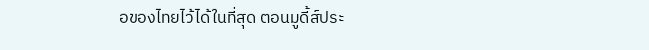อของไทยไว้ได้ในที่สุด ตอนมูดี้ส์ประ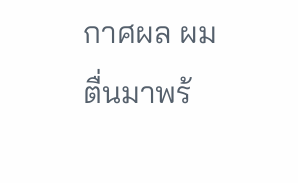กาศผล ผมตื่นมาพร้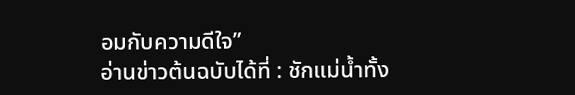อมกับความดีใจ”
อ่านข่าวต้นฉบับได้ที่ : ชักแม่น้ำทั้ง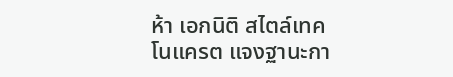ห้า เอกนิติ สไตล์เทคโนแครต แจงฐานะกา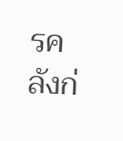รคลังก่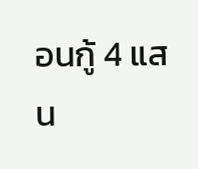อนกู้ 4 แสน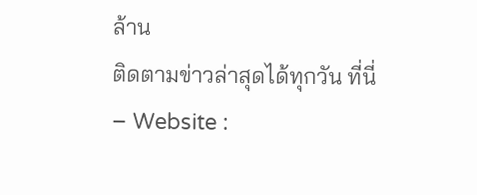ล้าน
ติดตามข่าวล่าสุดได้ทุกวัน ที่นี่
– Website :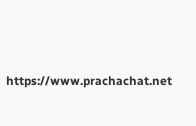https://www.prachachat.net